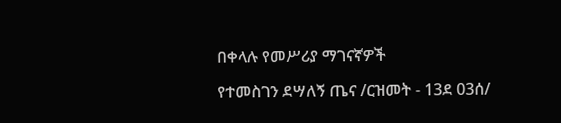በቀላሉ የመሥሪያ ማገናኛዎች

የተመስገን ደሣለኝ ጤና /ርዝመት - 13ደ 03ሰ/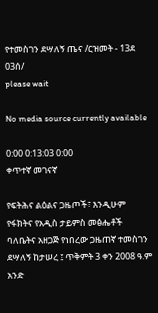የተመስገን ደሣለኝ ጤና /ርዝመት - 13ደ 03ሰ/
please wait

No media source currently available

0:00 0:13:03 0:00
ቀጥተኛ መገናኛ

የፍትሕና ልዕልና ጋዜጦች፣ እንዲሁም የፋክትና የአዲስ ታይምስ መፅሔቶች ባለቤትና አዘጋጅ የነበረው ጋዜጠኛ ተመስገን ደሣለኝ ከታሠረ ፤ ጥቅምት 3 ቀን 2008 ዓ.ም አንድ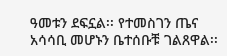ዓመቱን ደፍኗል፡፡ የተመስገን ጤና አሳሳቢ መሆኑን ቤተሰቡቹ ገልጸዋል፡፡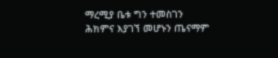ማረሚያ ቤቱ ግን ተመስገን ሕክምና እያገኘ መሆኑን ጤናማም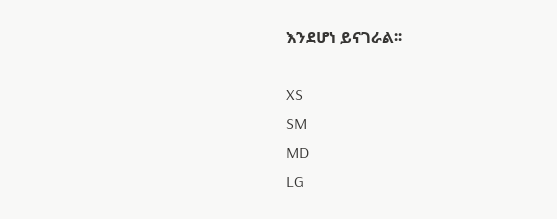እንደሆነ ይናገራል፡፡

XS
SM
MD
LG